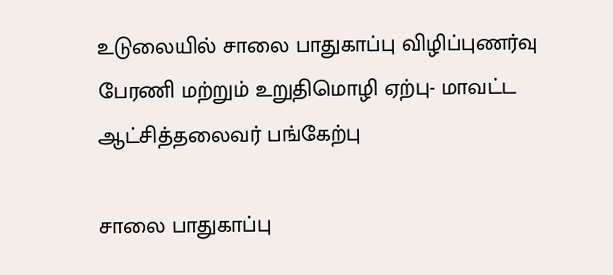உடுலையில் சாலை பாதுகாப்பு விழிப்புணர்வு பேரணி மற்றும் உறுதிமொழி ஏற்பு- மாவட்ட ஆட்சித்தலைவர் பங்கேற்பு

சாலை பாதுகாப்பு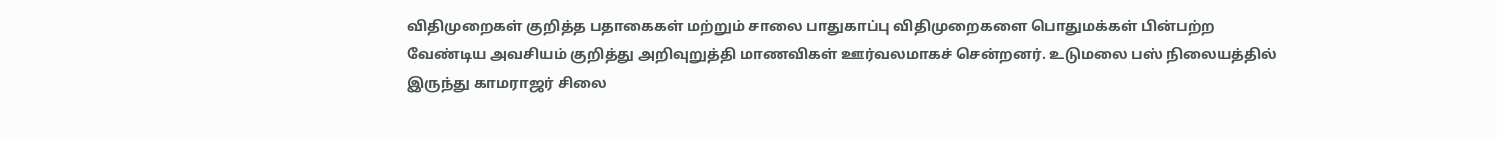விதிமுறைகள் குறித்த பதாகைகள் மற்றும் சாலை பாதுகாப்பு விதிமுறைகளை பொதுமக்கள் பின்பற்ற வேண்டிய அவசியம் குறித்து அறிவுறுத்தி மாணவிகள் ஊர்வலமாகச் சென்றனர். உடுமலை பஸ் நிலையத்தில் இருந்து காமராஜர் சிலை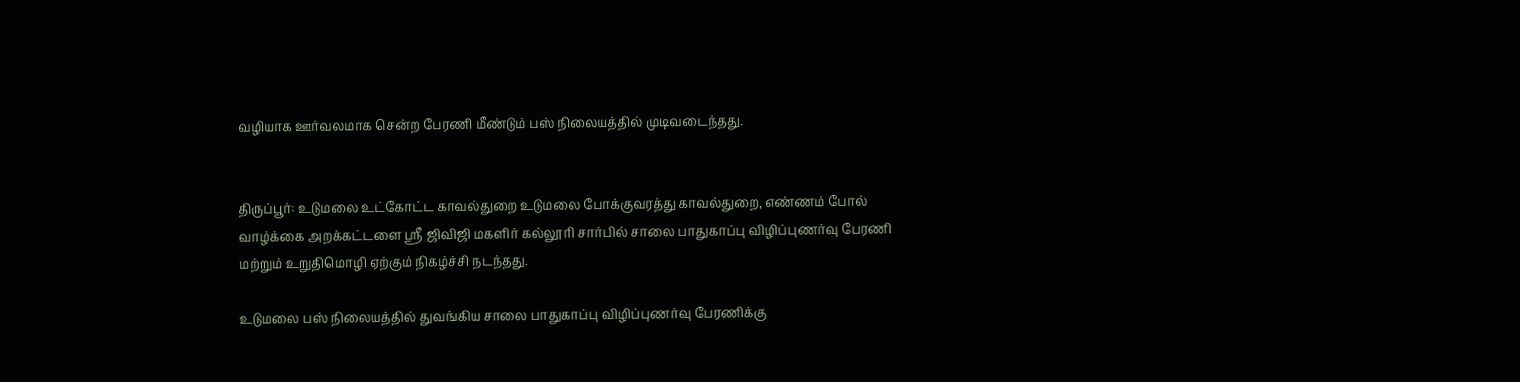வழியாக ஊர்வலமாக சென்ற பேரணி மீண்டும் பஸ் நிலையத்தில் முடிவடைந்தது.


திருப்பூர்: உடுமலை உட்கோட்ட காவல்துறை உடுமலை போக்குவரத்து காவல்துறை, எண்ணம் போல் வாழ்க்கை அறக்கட்டளை ஸ்ரீ‌ ஜிவிஜி மகளிர் கல்லூரி சார்பில் சாலை பாதுகாப்பு விழிப்புணர்வு பேரணி மற்றும் உறுதிமொழி ஏற்கும் நிகழ்ச்சி நடந்தது.

உடுமலை பஸ் நிலையத்தில் துவங்கிய சாலை பாதுகாப்பு விழிப்புணர்வு பேரணிக்கு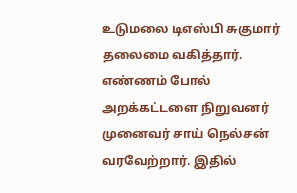உடுமலை டிஎஸ்பி சுகுமார் தலைமை வகித்தார். எண்ணம் போல் அறக்கட்டளை நிறுவனர் முனைவர் சாய் நெல்சன் வரவேற்றார். இதில்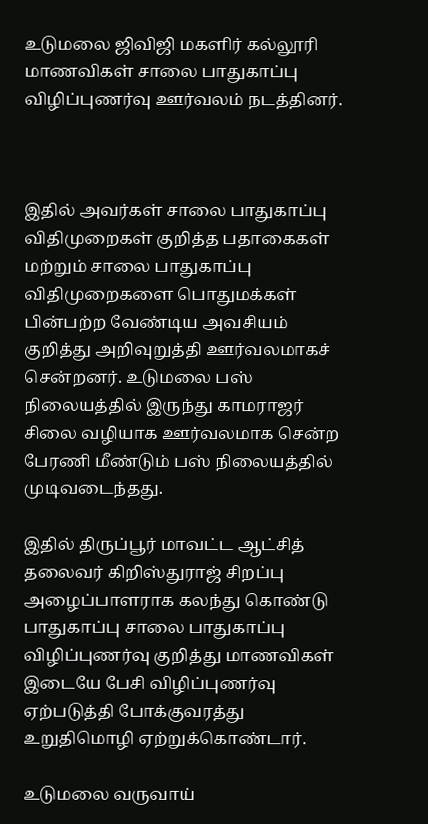உடுமலை ஜிவிஜி மகளிர் கல்லூரி மாணவிகள் சாலை பாதுகாப்பு விழிப்புணர்வு ஊர்வலம் நடத்தினர்.



இதில் அவர்கள் சாலை பாதுகாப்பு விதிமுறைகள் குறித்த பதாகைகள் மற்றும் சாலை பாதுகாப்பு விதிமுறைகளை பொதுமக்கள் பின்பற்ற வேண்டிய அவசியம் குறித்து அறிவுறுத்தி ஊர்வலமாகச் சென்றனர். உடுமலை பஸ் நிலையத்தில் இருந்து காமராஜர் சிலை வழியாக ஊர்வலமாக சென்ற பேரணி மீண்டும் பஸ் நிலையத்தில் முடிவடைந்தது.

இதில் திருப்பூர் மாவட்ட ஆட்சித் தலைவர் கிறிஸ்துராஜ் சிறப்பு அழைப்பாளராக கலந்து கொண்டு பாதுகாப்பு சாலை பாதுகாப்பு விழிப்புணர்வு குறித்து மாணவிகள் இடையே பேசி விழிப்புணர்வு ஏற்படுத்தி போக்குவரத்து உறுதிமொழி ஏற்றுக்கொண்டார்.

உடுமலை வருவாய்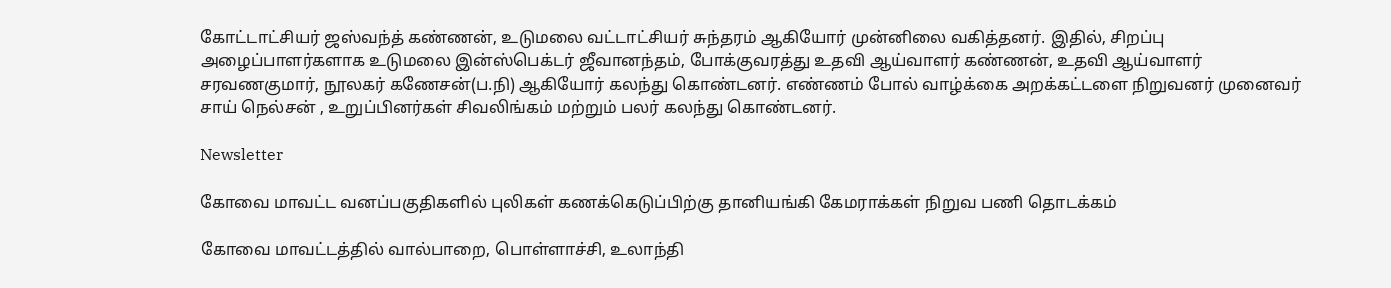கோட்டாட்சியர் ஜஸ்வந்த் கண்ணன், உடுமலை வட்டாட்சியர் சுந்தரம் ஆகியோர் முன்னிலை வகித்தனர். இதில், சிறப்பு அழைப்பாளர்களாக உடுமலை இன்ஸ்பெக்டர் ஜீவானந்தம், போக்குவரத்து உதவி ஆய்வாளர் கண்ணன், உதவி ஆய்வாளர் சரவணகுமார், நூலகர் கணேசன்(ப.நி) ஆகியோர் கலந்து கொண்டனர். எண்ணம் போல் வாழ்க்கை அறக்கட்டளை நிறுவனர் முனைவர் சாய் நெல்சன் , உறுப்பினர்கள் சிவலிங்கம் மற்றும் பலர் கலந்து கொண்டனர்.

Newsletter

கோவை மாவட்ட வனப்பகுதிகளில் புலிகள் கணக்கெடுப்பிற்கு தானியங்கி கேமராக்கள் நிறுவ பணி தொடக்கம்

கோவை மாவட்டத்தில் வால்பாறை, பொள்ளாச்சி, உலாந்தி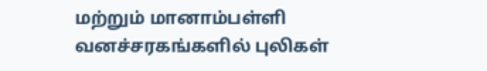மற்றும் மானாம்பள்ளி வனச்சரகங்களில் புலிகள்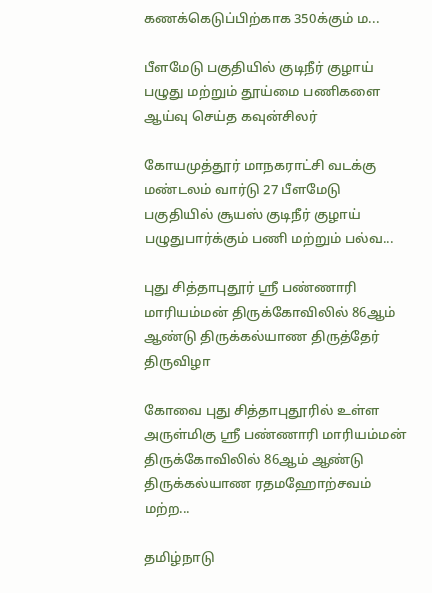கணக்கெடுப்பிற்காக 350க்கும் ம...

பீளமேடு பகுதியில் குடிநீர் குழாய் பழுது மற்றும் தூய்மை பணிகளை ஆய்வு செய்த கவுன்சிலர்

கோயமுத்தூர் மாநகராட்சி வடக்கு மண்டலம் வார்டு 27 பீளமேடு பகுதியில் சூயஸ் குடிநீர் குழாய் பழுதுபார்க்கும் பணி மற்றும் பல்வ...

புது சித்தாபுதூர் ஸ்ரீ பண்ணாரி மாரியம்மன் திருக்கோவிலில் 86ஆம் ஆண்டு திருக்கல்யாண திருத்தேர் திருவிழா

கோவை புது சித்தாபுதூரில் உள்ள அருள்மிகு ஸ்ரீ பண்ணாரி மாரியம்மன் திருக்கோவிலில் 86ஆம் ஆண்டு திருக்கல்யாண ரதமஹோற்சவம் மற்ற...

தமிழ்நாடு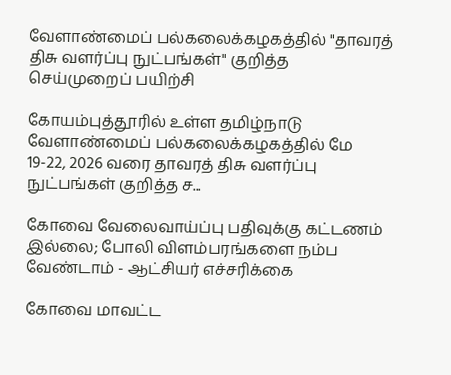வேளாண்மைப் பல்கலைக்கழகத்தில் "தாவரத் திசு வளர்ப்பு நுட்பங்கள்" குறித்த செய்முறைப் பயிற்சி

கோயம்புத்தூரில் உள்ள தமிழ்நாடு வேளாண்மைப் பல்கலைக்கழகத்தில் மே 19-22, 2026 வரை தாவரத் திசு வளர்ப்பு நுட்பங்கள் குறித்த ச...

கோவை வேலைவாய்ப்பு பதிவுக்கு கட்டணம் இல்லை; போலி விளம்பரங்களை நம்ப வேண்டாம் - ஆட்சியர் எச்சரிக்கை

கோவை மாவட்ட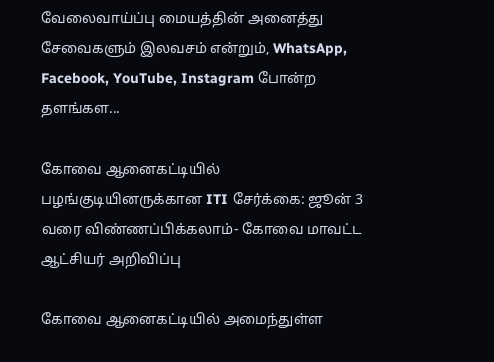வேலைவாய்ப்பு மையத்தின் அனைத்து சேவைகளும் இலவசம் என்றும், WhatsApp, Facebook, YouTube, Instagram போன்ற தளங்கள...

கோவை ஆனைகட்டியில் பழங்குடியினருக்கான ITI சேர்க்கை: ஜூன் 3 வரை விண்ணப்பிக்கலாம்- கோவை மாவட்ட ஆட்சியர் அறிவிப்பு

கோவை ஆனைகட்டியில் அமைந்துள்ள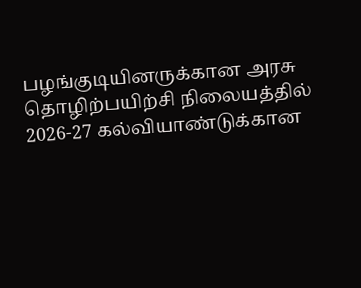பழங்குடியினருக்கான அரசு தொழிற்பயிற்சி நிலையத்தில் 2026-27 கல்வியாண்டுக்கான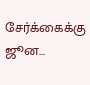சேர்க்கைக்கு ஜூன...